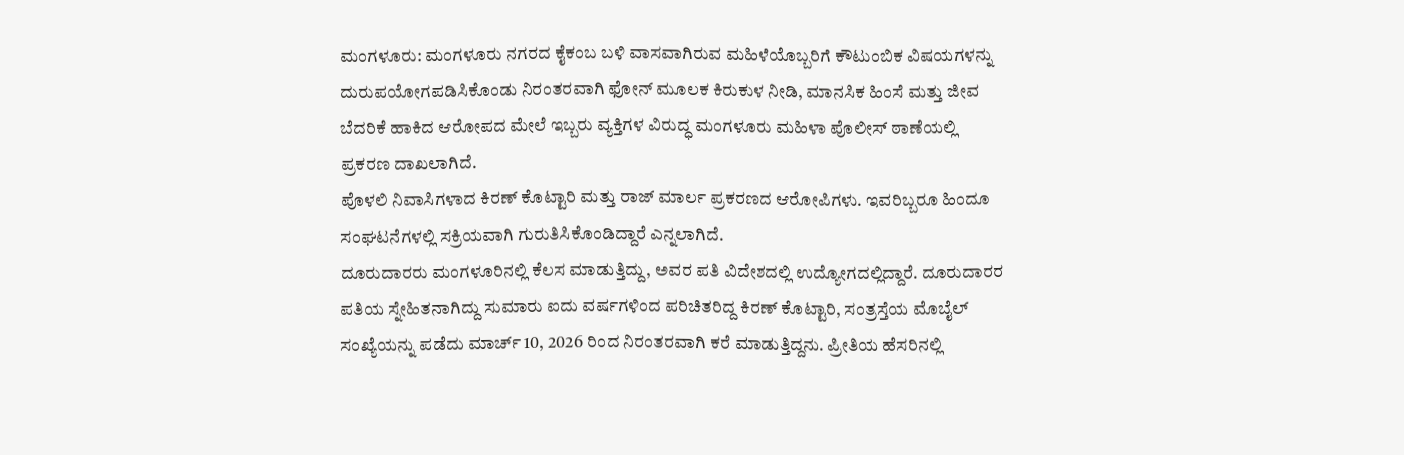ಮಂಗಳೂರು: ಮಂಗಳೂರು ನಗರದ ಕೈಕಂಬ ಬಳಿ ವಾಸವಾಗಿರುವ ಮಹಿಳೆಯೊಬ್ಬರಿಗೆ ಕೌಟುಂಬಿಕ ವಿಷಯಗಳನ್ನು ದುರುಪಯೋಗಪಡಿಸಿಕೊಂಡು ನಿರಂತರವಾಗಿ ಫೋನ್ ಮೂಲಕ ಕಿರುಕುಳ ನೀಡಿ, ಮಾನಸಿಕ ಹಿಂಸೆ ಮತ್ತು ಜೀವ ಬೆದರಿಕೆ ಹಾಕಿದ ಆರೋಪದ ಮೇಲೆ ಇಬ್ಬರು ವ್ಯಕ್ತಿಗಳ ವಿರುದ್ಧ ಮಂಗಳೂರು ಮಹಿಳಾ ಪೊಲೀಸ್ ಠಾಣೆಯಲ್ಲಿ ಪ್ರಕರಣ ದಾಖಲಾಗಿದೆ.
ಪೊಳಲಿ ನಿವಾಸಿಗಳಾದ ಕಿರಣ್ ಕೊಟ್ಟಾರಿ ಮತ್ತು ರಾಜ್ ಮಾರ್ಲ ಪ್ರಕರಣದ ಆರೋಪಿಗಳು. ಇವರಿಬ್ಬರೂ ಹಿಂದೂ ಸಂಘಟನೆಗಳಲ್ಲಿ ಸಕ್ರಿಯವಾಗಿ ಗುರುತಿಸಿಕೊಂಡಿದ್ದಾರೆ ಎನ್ನಲಾಗಿದೆ.
ದೂರುದಾರರು ಮಂಗಳೂರಿನಲ್ಲಿ ಕೆಲಸ ಮಾಡುತ್ತಿದ್ದು, ಅವರ ಪತಿ ವಿದೇಶದಲ್ಲಿ ಉದ್ಯೋಗದಲ್ಲಿದ್ದಾರೆ. ದೂರುದಾರರ ಪತಿಯ ಸ್ನೇಹಿತನಾಗಿದ್ದು ಸುಮಾರು ಐದು ವರ್ಷಗಳಿಂದ ಪರಿಚಿತರಿದ್ದ ಕಿರಣ್ ಕೊಟ್ಟಾರಿ, ಸಂತ್ರಸ್ತೆಯ ಮೊಬೈಲ್ ಸಂಖ್ಯೆಯನ್ನು ಪಡೆದು ಮಾರ್ಚ್ 10, 2026 ರಿಂದ ನಿರಂತರವಾಗಿ ಕರೆ ಮಾಡುತ್ತಿದ್ದನು. ಪ್ರೀತಿಯ ಹೆಸರಿನಲ್ಲಿ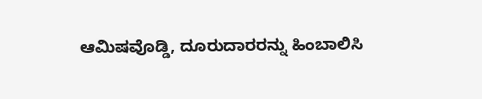ಆಮಿಷವೊಡ್ಡಿ, ದೂರುದಾರರನ್ನು ಹಿಂಬಾಲಿಸಿ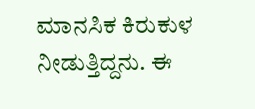ಮಾನಸಿಕ ಕಿರುಕುಳ ನೀಡುತ್ತಿದ್ದನು. ಈ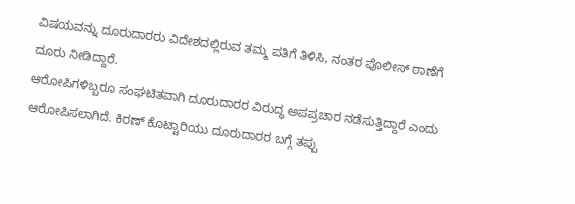ವಿಷಯವನ್ನು ದೂರುದಾರರು ವಿದೇಶದಲ್ಲಿರುವ ತಮ್ಮ ಪತಿಗೆ ತಿಳಿಸಿ, ನಂತರ ಪೊಲೀಸ್ ಠಾಣೆಗೆ ದೂರು ನೀಡಿದ್ದಾರೆ.
ಆರೋಪಿಗಳಿಬ್ಬರೂ ಸಂಘಟಿತವಾಗಿ ದೂರುದಾರರ ವಿರುದ್ಧ ಅಪಪ್ರಚಾರ ನಡೆಸುತ್ತಿದ್ದಾರೆ ಎಂದು ಆರೋಪಿಸಲಾಗಿದೆ. ಕಿರಣ್ ಕೊಟ್ಟಾರಿಯು ದೂರುದಾರರ ಬಗ್ಗೆ ತಪ್ಪು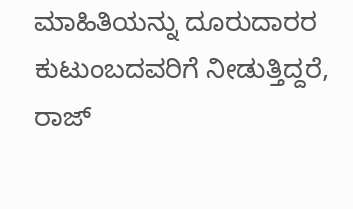ಮಾಹಿತಿಯನ್ನು ದೂರುದಾರರ ಕುಟುಂಬದವರಿಗೆ ನೀಡುತ್ತಿದ್ದರೆ, ರಾಜ್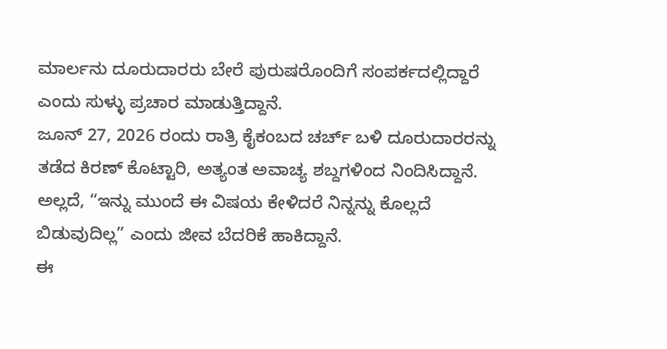ಮಾರ್ಲನು ದೂರುದಾರರು ಬೇರೆ ಪುರುಷರೊಂದಿಗೆ ಸಂಪರ್ಕದಲ್ಲಿದ್ದಾರೆ ಎಂದು ಸುಳ್ಳು ಪ್ರಚಾರ ಮಾಡುತ್ತಿದ್ದಾನೆ.
ಜೂನ್ 27, 2026 ರಂದು ರಾತ್ರಿ ಕೈಕಂಬದ ಚರ್ಚ್ ಬಳಿ ದೂರುದಾರರನ್ನು ತಡೆದ ಕಿರಣ್ ಕೊಟ್ಟಾರಿ, ಅತ್ಯಂತ ಅವಾಚ್ಯ ಶಬ್ದಗಳಿಂದ ನಿಂದಿಸಿದ್ದಾನೆ. ಅಲ್ಲದೆ, “ಇನ್ನು ಮುಂದೆ ಈ ವಿಷಯ ಕೇಳಿದರೆ ನಿನ್ನನ್ನು ಕೊಲ್ಲದೆ ಬಿಡುವುದಿಲ್ಲ” ಎಂದು ಜೀವ ಬೆದರಿಕೆ ಹಾಕಿದ್ದಾನೆ.
ಈ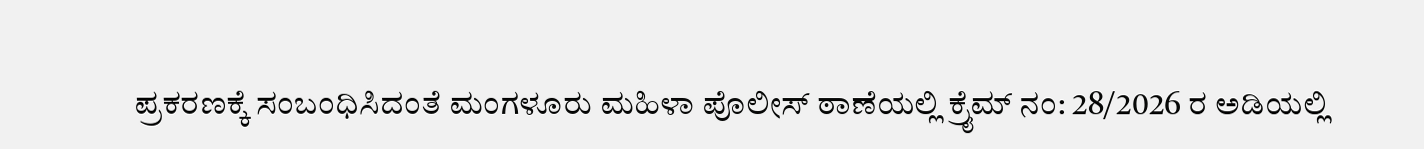ಪ್ರಕರಣಕ್ಕೆ ಸಂಬಂಧಿಸಿದಂತೆ ಮಂಗಳೂರು ಮಹಿಳಾ ಪೊಲೀಸ್ ಠಾಣೆಯಲ್ಲಿ ಕ್ರೈಮ್ ನಂ: 28/2026 ರ ಅಡಿಯಲ್ಲಿ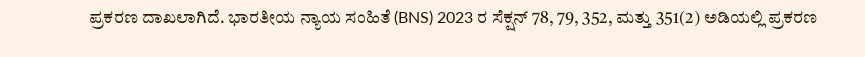ಪ್ರಕರಣ ದಾಖಲಾಗಿದೆ. ಭಾರತೀಯ ನ್ಯಾಯ ಸಂಹಿತೆ (BNS) 2023 ರ ಸೆಕ್ಷನ್ 78, 79, 352, ಮತ್ತು 351(2) ಅಡಿಯಲ್ಲಿ ಪ್ರಕರಣ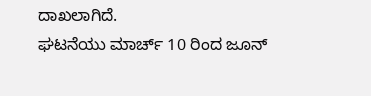ದಾಖಲಾಗಿದೆ.
ಘಟನೆಯು ಮಾರ್ಚ್ 10 ರಿಂದ ಜೂನ್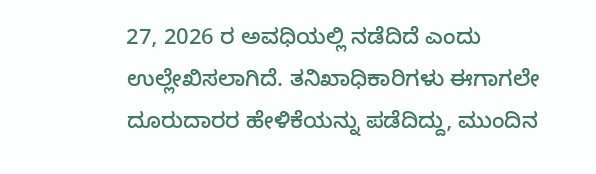27, 2026 ರ ಅವಧಿಯಲ್ಲಿ ನಡೆದಿದೆ ಎಂದು ಉಲ್ಲೇಖಿಸಲಾಗಿದೆ. ತನಿಖಾಧಿಕಾರಿಗಳು ಈಗಾಗಲೇ ದೂರುದಾರರ ಹೇಳಿಕೆಯನ್ನು ಪಡೆದಿದ್ದು, ಮುಂದಿನ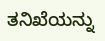ತನಿಖೆಯನ್ನು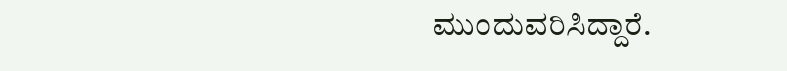ಮುಂದುವರಿಸಿದ್ದಾರೆ.